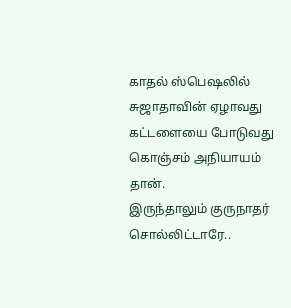காதல் ஸ்பெஷலில் சுஜாதாவின் ஏழாவது கட்டளையை போடுவது கொஞ்சம் அநியாயம் தான்.
இருந்தாலும் குருநாதர் சொல்லிட்டாரே..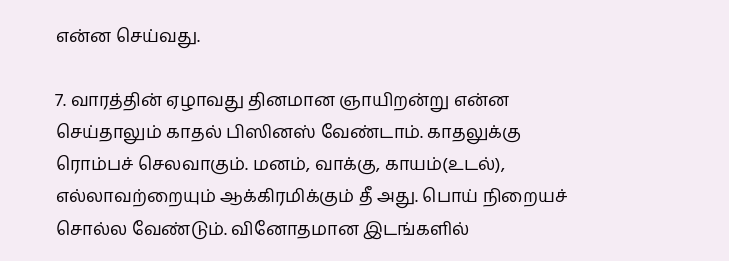என்ன செய்வது.

7. வாரத்தின் ஏழாவது தினமான ஞாயிறன்று என்ன செய்தாலும் காதல் பிஸினஸ் வேண்டாம். காதலுக்கு ரொம்பச் செலவாகும். மனம், வாக்கு, காயம்(உடல்), எல்லாவற்றையும் ஆக்கிரமிக்கும் தீ அது. பொய் நிறையச் சொல்ல வேண்டும். வினோதமான இடங்களில்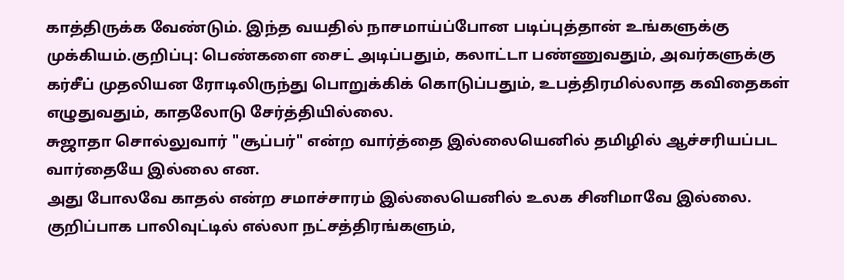காத்திருக்க வேண்டும். இந்த வயதில் நாசமாய்ப்போன படிப்புத்தான் உங்களுக்கு முக்கியம்.குறிப்பு: பெண்களை சைட் அடிப்பதும், கலாட்டா பண்ணுவதும், அவர்களுக்கு கர்சீப் முதலியன ரோடிலிருந்து பொறுக்கிக் கொடுப்பதும், உபத்திரமில்லாத கவிதைகள் எழுதுவதும், காதலோடு சேர்த்தியில்லை.
சுஜாதா சொல்லுவார் "சூப்பர்" என்ற வார்த்தை இல்லையெனில் தமிழில் ஆச்சரியப்பட வார்தையே இல்லை என.
அது போலவே காதல் என்ற சமாச்சாரம் இல்லையெனில் உலக சினிமாவே இல்லை. குறிப்பாக பாலிவுட்டில் எல்லா நட்சத்திரங்களும்,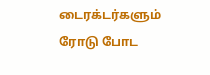டைரக்டர்களும் ரோடு போட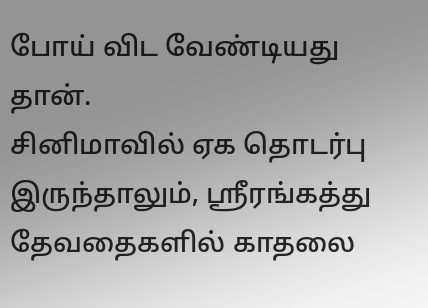போய் விட வேண்டியது தான்.
சினிமாவில் ஏக தொடர்பு இருந்தாலும், ஶ்ரீரங்கத்து தேவதைகளில் காதலை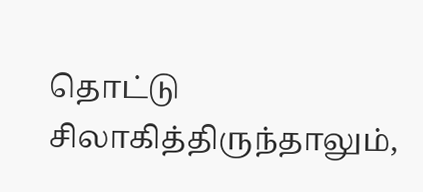தொட்டு சிலாகித்திருந்தாலும்,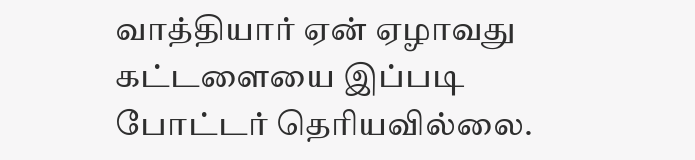வாத்தியார் ஏன் ஏழாவது கட்டளையை இப்படி போட்டர் தெரியவில்லை.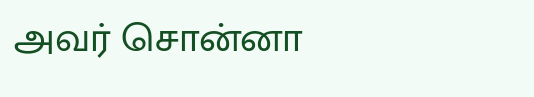அவர் சொன்னா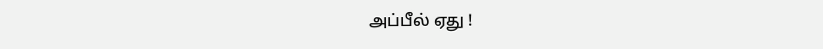அப்பீல் ஏது !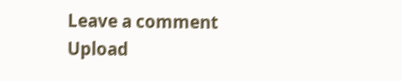Leave a comment
Upload